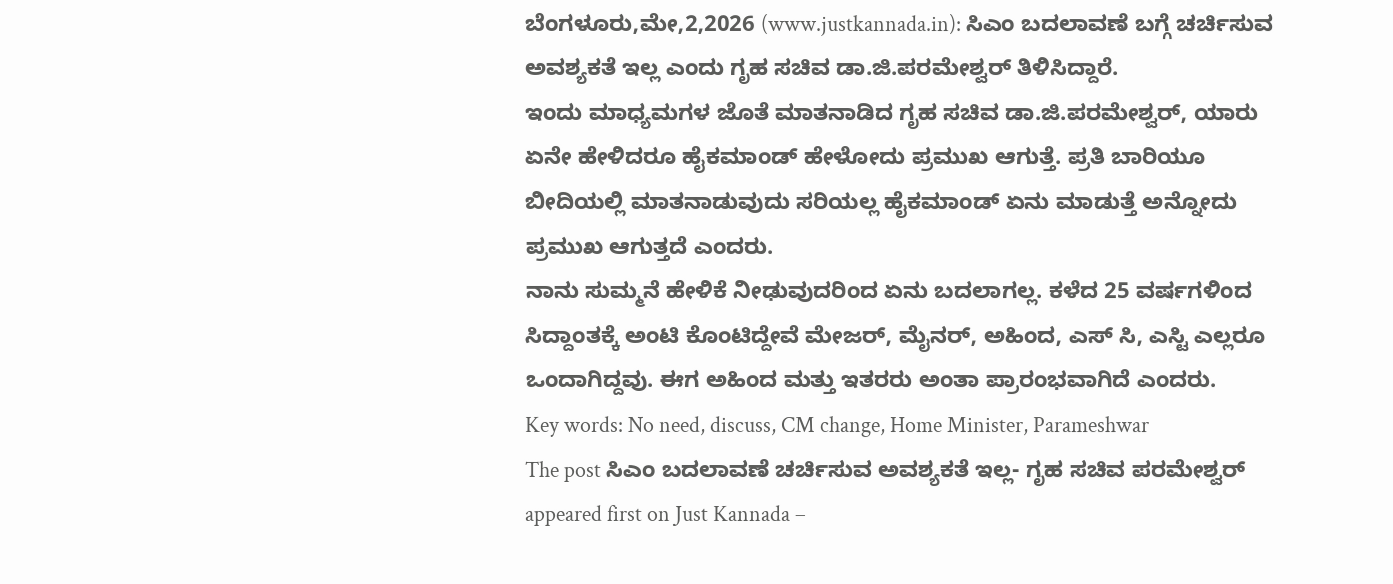ಬೆಂಗಳೂರು,ಮೇ,2,2026 (www.justkannada.in): ಸಿಎಂ ಬದಲಾವಣೆ ಬಗ್ಗೆ ಚರ್ಚಿಸುವ ಅವಶ್ಯಕತೆ ಇಲ್ಲ ಎಂದು ಗೃಹ ಸಚಿವ ಡಾ.ಜಿ.ಪರಮೇಶ್ವರ್ ತಿಳಿಸಿದ್ದಾರೆ.
ಇಂದು ಮಾಧ್ಯಮಗಳ ಜೊತೆ ಮಾತನಾಡಿದ ಗೃಹ ಸಚಿವ ಡಾ.ಜಿ.ಪರಮೇಶ್ವರ್, ಯಾರು ಏನೇ ಹೇಳಿದರೂ ಹೈಕಮಾಂಡ್ ಹೇಳೋದು ಪ್ರಮುಖ ಆಗುತ್ತೆ. ಪ್ರತಿ ಬಾರಿಯೂ ಬೀದಿಯಲ್ಲಿ ಮಾತನಾಡುವುದು ಸರಿಯಲ್ಲ ಹೈಕಮಾಂಡ್ ಏನು ಮಾಡುತ್ತೆ ಅನ್ನೋದು ಪ್ರಮುಖ ಆಗುತ್ತದೆ ಎಂದರು.
ನಾನು ಸುಮ್ಮನೆ ಹೇಳಿಕೆ ನೀಢುವುದರಿಂದ ಏನು ಬದಲಾಗಲ್ಲ. ಕಳೆದ 25 ವರ್ಷಗಳಿಂದ ಸಿದ್ದಾಂತಕ್ಕೆ ಅಂಟಿ ಕೊಂಟಿದ್ದೇವೆ ಮೇಜರ್, ಮೈನರ್, ಅಹಿಂದ, ಎಸ್ ಸಿ, ಎಸ್ಟಿ ಎಲ್ಲರೂ ಒಂದಾಗಿದ್ದವು. ಈಗ ಅಹಿಂದ ಮತ್ತು ಇತರರು ಅಂತಾ ಪ್ರಾರಂಭವಾಗಿದೆ ಎಂದರು.
Key words: No need, discuss, CM change, Home Minister, Parameshwar
The post ಸಿಎಂ ಬದಲಾವಣೆ ಚರ್ಚಿಸುವ ಅವಶ್ಯಕತೆ ಇಲ್ಲ- ಗೃಹ ಸಚಿವ ಪರಮೇಶ್ವರ್ appeared first on Just Kannada –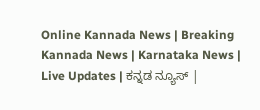Online Kannada News | Breaking Kannada News | Karnataka News | Live Updates | ಕನ್ನಡ ನ್ಯೂಸ್ |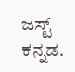ಜಸ್ಟ್ ಕನ್ನಡ.